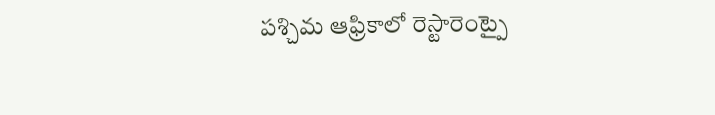పశ్చిమ ఆఫ్రికాలో రెస్టారెంట్పై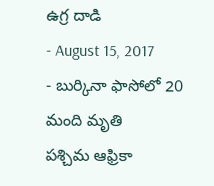ఉగ్ర దాడి
- August 15, 2017
- బుర్కినా ఫాసోలో 20 మంది మృతి
పశ్చిమ ఆఫ్రికా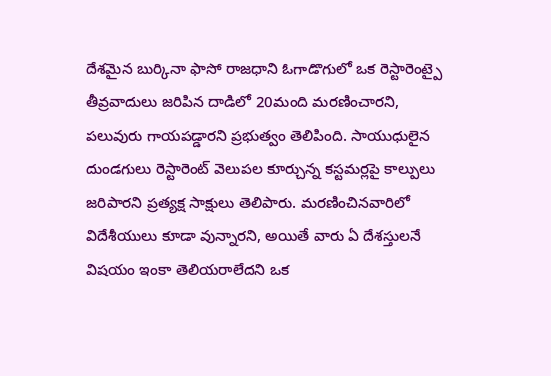దేశమైన బుర్కినా ఫాసో రాజధాని ఓగాడొగులో ఒక రెస్టారెంట్పై తీవ్రవాదులు జరిపిన దాడిలో 20మంది మరణించారని, పలువురు గాయపడ్డారని ప్రభుత్వం తెలిపింది. సాయుధులైన దుండగులు రెస్టారెంట్ వెలుపల కూర్చున్న కస్టమర్లపై కాల్పులు జరిపారని ప్రత్యక్ష సాక్షులు తెలిపారు. మరణించినవారిలో విదేశీయులు కూడా వున్నారని, అయితే వారు ఏ దేశస్తులనే విషయం ఇంకా తెలియరాలేదని ఒక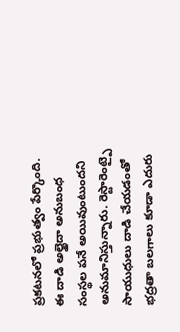ప్రకటనలో ప్రభుత్వం పేర్కొంది. ఈ దాడి అల్ఖైదా అనుబంధ సంస్థల పనే అయివుంటుందని అనుమానిస్తున్నారు. రెస్టారెంట్పై సాయుధులు దాడి చేయడంతో భద్రతా బలగాలు కూడా ఎదురు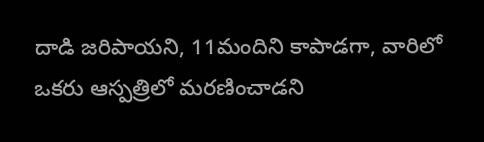దాడి జరిపాయని, 11మందిని కాపాడగా, వారిలో ఒకరు ఆస్పత్రిలో మరణించాడని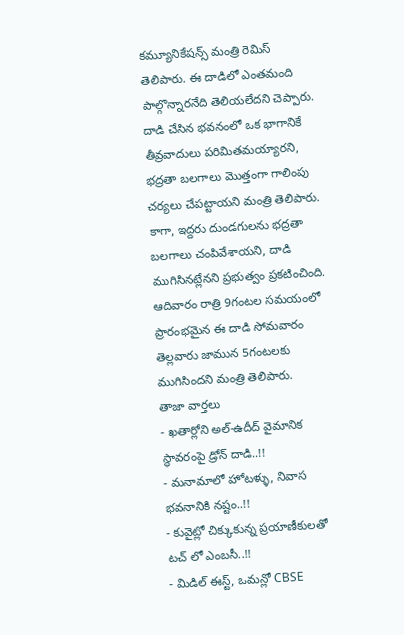కమ్యూనికేషన్స్ మంత్రి రెమిస్ తెలిపారు. ఈ దాడిలో ఎంతమంది పాల్గొన్నారనేది తెలియలేదని చెప్పారు. దాడి చేసిన భవనంలో ఒక భాగానికే తీవ్రవాదులు పరిమితమయ్యారని, భద్రతా బలగాలు మొత్తంగా గాలింపు చర్యలు చేపట్టాయని మంత్రి తెలిపారు. కాగా, ఇద్దరు దుండగులను భద్రతా బలగాలు చంపివేశాయని, దాడి ముగిసినట్లేనని ప్రభుత్వం ప్రకటించింది. ఆదివారం రాత్రి 9గంటల సమయంలో ప్రారంభమైన ఈ దాడి సోమవారం తెల్లవారు జామున 5గంటలకు ముగిసిందని మంత్రి తెలిపారు.
తాజా వార్తలు
- ఖతార్లోని అల్-ఉదీద్ వైమానిక స్థావరంపై డ్రోన్ దాడి..!!
- మనామాలో హోటళ్ళు, నివాస భవనానికి నష్టం..!!
- కువైట్లో చిక్కుకున్న ప్రయాణీకులతో టచ్ లో ఎంబసీ..!!
- మిడిల్ ఈస్ట్, ఒమన్లో CBSE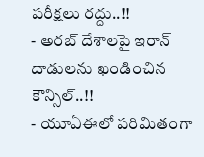పరీక్షలు రద్దు..!!
- అరబ్ దేశాలపై ఇరాన్ దాడులను ఖండించిన కౌన్సిల్..!!
- యూఏఈలో పరిమితంగా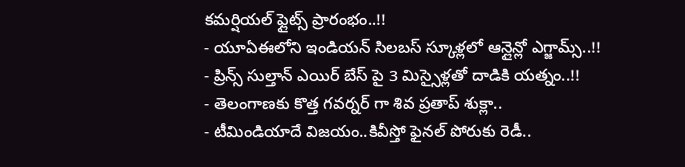కమర్షియల్ ఫ్లైట్స్ ప్రారంభం..!!
- యూఏఈలోని ఇండియన్ సిలబస్ స్కూళ్లలో ఆన్లైన్లో ఎగ్జామ్స్..!!
- ప్రిన్స్ సుల్తాన్ ఎయిర్ బేస్ పై 3 మిస్సైళ్లతో దాడికి యత్నం..!!
- తెలంగాణకు కొత్త గవర్నర్ గా శివ ప్రతాప్ శుక్లా..
- టీమిండియాదే విజయం..కివీస్తో ఫైనల్ పోరుకు రెడీ..